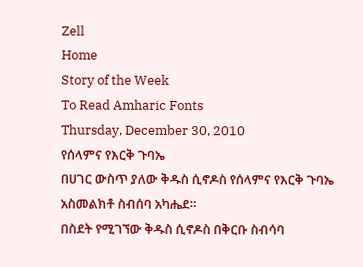Zell
Home
Story of the Week
To Read Amharic Fonts
Thursday, December 30, 2010
የሰላምና የእርቅ ጉባኤ
በሀገር ውስጥ ያለው ቅዱስ ሲኖዶስ የሰላምና የእርቅ ጉባኤ አስመልክቶ ስብሰባ አካሔደ።
በስደት የሚገኘው ቅዱስ ሲኖዶስ በቅርቡ ስብሳባ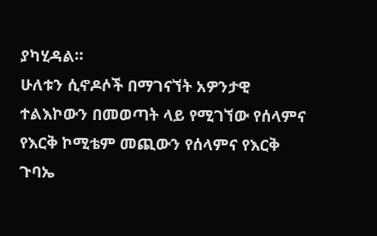ያካሂዳል።
ሁለቱን ሲኖዶሶች በማገናኘት አዎንታዊ ተልእኮውን በመወጣት ላይ የሚገኘው የሰላምና የእርቅ ኮሚቴም መጪውን የሰላምና የእርቅ ጉባኤ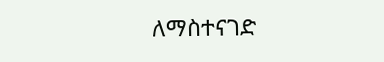ለማስተናገድ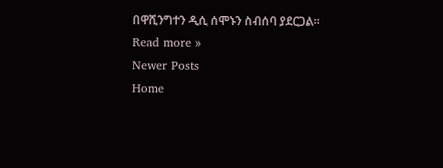በዋሺንግተን ዲሲ ሰሞኑን ስብሰባ ያደርጋል።
Read more »
Newer Posts
Home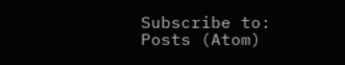Subscribe to:
Posts (Atom)